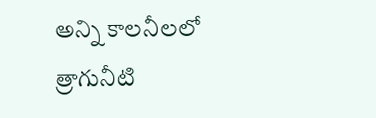అన్ని కాలనీలలో త్రాగునీటి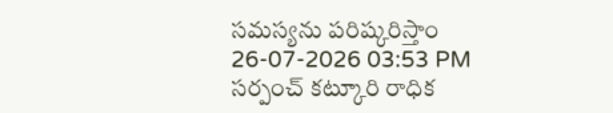సమస్యను పరిష్కరిస్తాం
26-07-2026 03:53 PM
సర్పంచ్ కట్కూరి రాధిక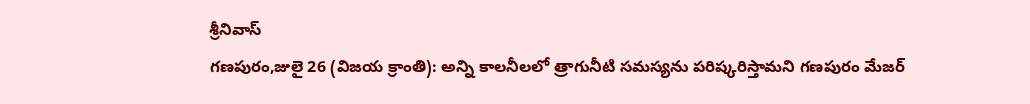శ్రీనివాస్
గణపురం,జులై 26 (విజయ క్రాంతి): అన్ని కాలనీలలో త్రాగునీటి సమస్యను పరిష్కరిస్తామని గణపురం మేజర్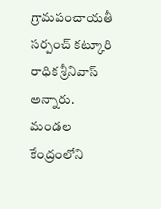గ్రామపంచాయతీ సర్పంచ్ కట్కూరి రాధిక శ్రీనివాస్ అన్నారు. మండల కేంద్రంలోని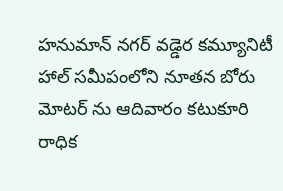హనుమాన్ నగర్ వడ్డెర కమ్యూనిటీ హాల్ సమీపంలోని నూతన బోరు మోటర్ ను ఆదివారం కటుకూరి రాధిక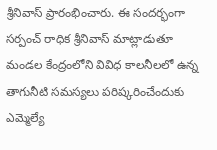శ్రీనివాస్ ప్రారంభించారు. ఈ సందర్భంగా సర్పంచ్ రాధిక శ్రీనివాస్ మాట్లాడుతూ మండల కేంద్రంలోని వివిధ కాలనీలలో ఉన్న తాగునీటి సమస్యలు పరిష్కరించేందుకు ఎమ్మెల్యే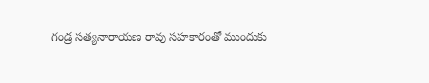గండ్ర సత్యనారాయణ రావు సహకారంతో ముందుకు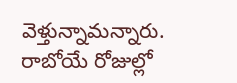వెళ్తున్నామన్నారు. రాబోయే రోజుల్లో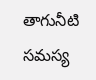తాగునీటి సమస్య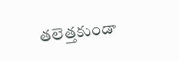తలెత్తకుండా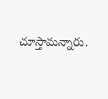చూస్తామన్నారు.